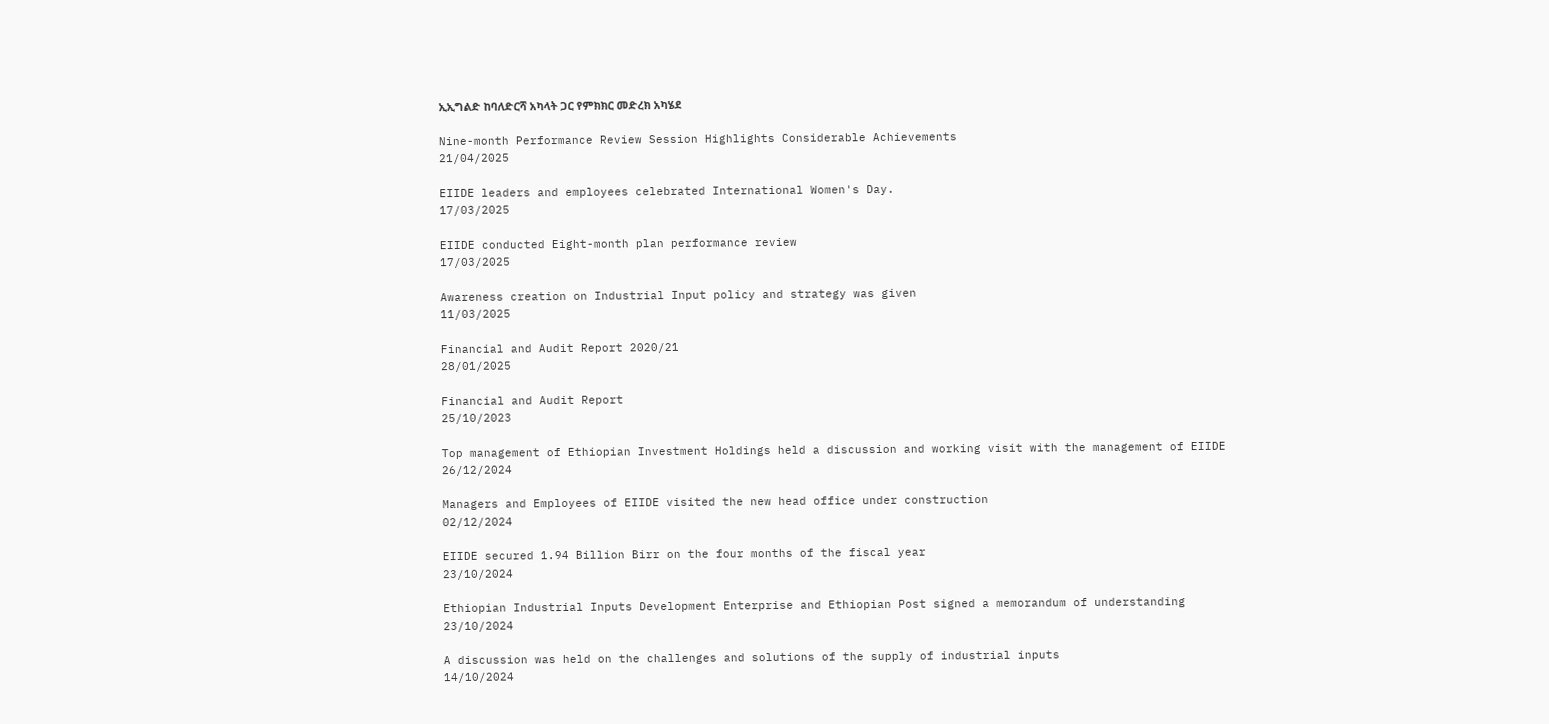ኢኢግልድ ከባለድርሻ አካላት ጋር የምክክር መድረክ አካሄደ

Nine-month Performance Review Session Highlights Considerable Achievements
21/04/2025

EIIDE leaders and employees celebrated International Women's Day.
17/03/2025

EIIDE conducted Eight-month plan performance review
17/03/2025

Awareness creation on Industrial Input policy and strategy was given
11/03/2025

Financial and Audit Report 2020/21
28/01/2025

Financial and Audit Report
25/10/2023

Top management of Ethiopian Investment Holdings held a discussion and working visit with the management of EIIDE
26/12/2024

Managers and Employees of EIIDE visited the new head office under construction
02/12/2024

EIIDE secured 1.94 Billion Birr on the four months of the fiscal year
23/10/2024

Ethiopian Industrial Inputs Development Enterprise and Ethiopian Post signed a memorandum of understanding
23/10/2024

A discussion was held on the challenges and solutions of the supply of industrial inputs
14/10/2024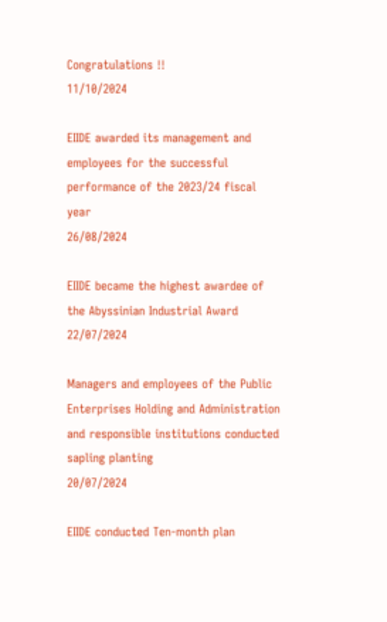Congratulations !!
11/10/2024

EIIDE awarded its management and employees for the successful performance of the 2023/24 fiscal year
26/08/2024

EIIDE became the highest awardee of the Abyssinian Industrial Award
22/07/2024

Managers and employees of the Public Enterprises Holding and Administration and responsible institutions conducted sapling planting
20/07/2024

EIIDE conducted Ten-month plan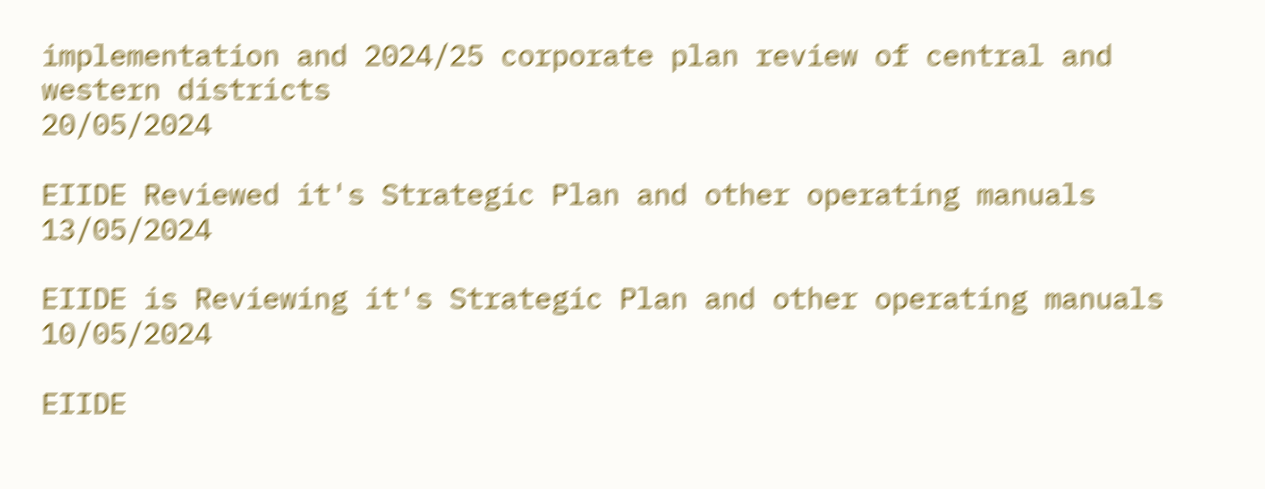implementation and 2024/25 corporate plan review of central and western districts
20/05/2024

EIIDE Reviewed it's Strategic Plan and other operating manuals
13/05/2024

EIIDE is Reviewing it's Strategic Plan and other operating manuals
10/05/2024

EIIDE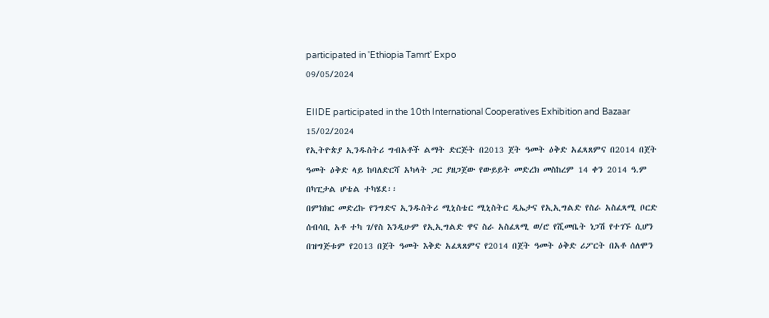participated in 'Ethiopia Tamrt' Expo
09/05/2024

EIIDE participated in the 10th International Cooperatives Exhibition and Bazaar
15/02/2024
የኢትዮጵያ ኢንዱስትሪ ግብአቶች ልማት ድርጅት በ2013 ጀት ዓመት ዕቅድ አፈጻጸምና በ2014 በጀት ዓመት ዕቅድ ላይ ከባለድርሻ አካላት ጋር ያዘጋጀው የውይይት መድረክ መስከረም 14 ቀን 2014 ዓ.ም በካፒታል ሆቴል ተካሄደ፡፡
በምክክር መድረኩ የንግድና ኢንዱስትሪ ሚኒስቴር ሚኒስትር ዲኤታና የኢኢግልድ የስራ አስፈጻሚ ቦርድ ሰብሳቢ አቶ ተካ ገ/የስ እንዲሁም የኢኢግልድ ዋና ስራ አስፈጻሚ ወ/ሮ የሺመቤት ነጋሽ የተገኙ ሲሆን በዝግጅቱም የ2013 በጀት ዓመት እቅድ አፈጻጸምና የ2014 በጀት ዓመት ዕቅድ ሪፖርት በአቶ ሰለሞን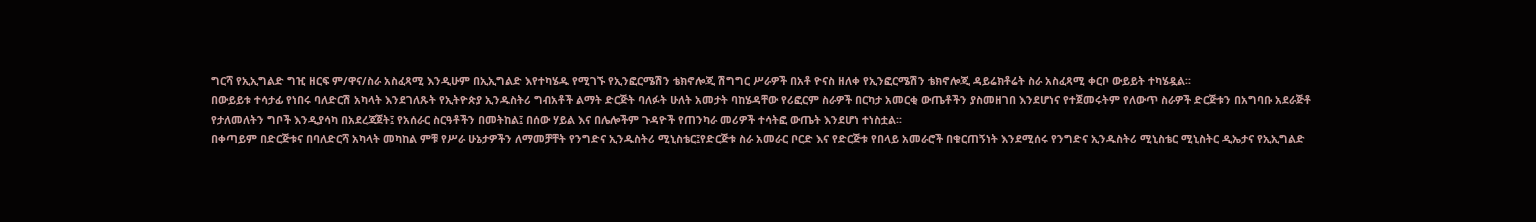ግርሻ የኢኢግልድ ግዢ ዘርፍ ም/ዋና/ስራ አስፈጻሚ እንዲሁም በኢኢግልድ እየተካሄዱ የሚገኙ የኢንፎርሜሽን ቴክኖሎጂ ሽግግር ሥራዎች በአቶ ዮናስ ዘለቀ የኢንፎርሜሽን ቴክኖሎጂ ዳይሬክቶሬት ስራ አስፈጻሚ ቀርቦ ውይይት ተካሄዷል፡፡
በውይይቱ ተሳታፊ የነበሩ ባለድርሽ አካላት እንደገለጹት የኢትዮጵያ ኢንዱስትሪ ግብአቶች ልማት ድርጅት ባለፉት ሁለት አመታት ባከሄዳቸው የሪፎርም ስራዎች በርካታ አመርቂ ውጤቶችን ያስመዘገበ እንደሆነና የተጀመሩትም የለውጥ ስራዎች ድርጅቱን በአግባቡ አደራጅቶ የታለመለትን ግቦች እንዲያሳካ በአደረጃጀት፤ የአሰራር ስርዓቶችን በመትከል፤ በሰው ሃይል እና በሌሎችም ጉዳዮች የጠንካራ መሪዎች ተሳትፎ ውጤት እንደሆነ ተነስቷል፡፡
በቀጣይም በድርጅቱና በባለድርሻ አካላት መካከል ምቹ የሥራ ሁኔታዎችን ለማመቻቸት የንግድና ኢንዱስትሪ ሚኒስቴር፤የድርጅቱ ስራ አመራር ቦርድ እና የድርጅቱ የበላይ አመራሮች በቁርጠኝነት እንደሚሰሩ የንግድና ኢንዱስትሪ ሚኒስቴር ሚኒስትር ዲኤታና የኢኢግልድ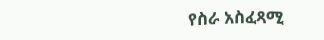የስራ አስፈጻሚ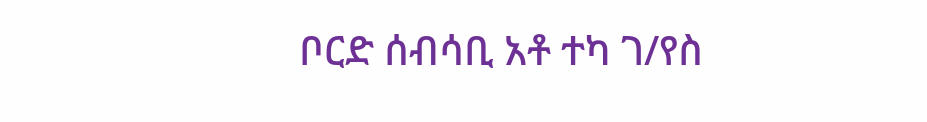ቦርድ ሰብሳቢ አቶ ተካ ገ/የስ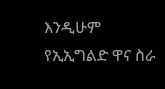እንዲሁም የኢኢግልድ ዋና ስራ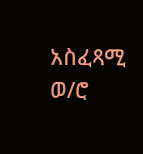አስፈጻሚ ወ/ሮ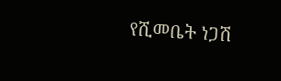የሺመቤት ነጋሽ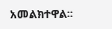አመልክተዋል፡፡